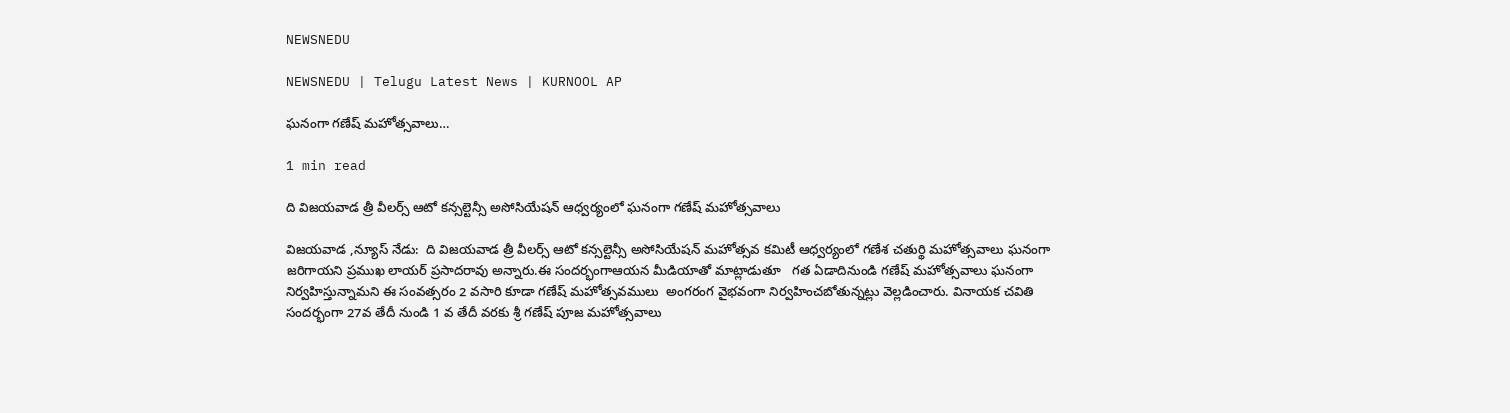NEWSNEDU

NEWSNEDU | Telugu Latest News | KURNOOL AP

ఘనంగా గణేష్ మహోత్సవాలు…

1 min read

ది విజయవాడ త్రీ వీలర్స్ ఆటో కన్సల్టెన్సీ అసోసియేషన్ ఆధ్వర్యంలో ఘనంగా గణేష్ మహోత్సవాలు

విజయవాడ ,న్యూస్ నేడు:  ది విజయవాడ త్రీ వీలర్స్ ఆటో కన్సల్టెన్సీ అసోసియేషన్ మహోత్సవ కమిటీ ఆధ్వర్యంలో గణేశ చతుర్థి మహోత్సవాలు ఘనంగా జరిగాయని ప్రముఖ లాయర్ ప్రసాదరావు అన్నారు.ఈ సందర్భంగాఆయన మీడియాతో మాట్లాడుతూ   గత ఏడాదినుండి గణేష్ మహోత్సవాలు ఘనంగా నిర్వహిస్తున్నామని ఈ సంవత్సరం 2 వసారి కూడా గణేష్ మహోత్సవములు  అంగరంగ వైభవంగా నిర్వహించబోతున్నట్లు వెల్లడించారు. వినాయక చవితి సందర్భంగా 27వ తేదీ నుండి 1 వ తేదీ వరకు శ్రీ గణేష్ పూజ మహోత్సవాలు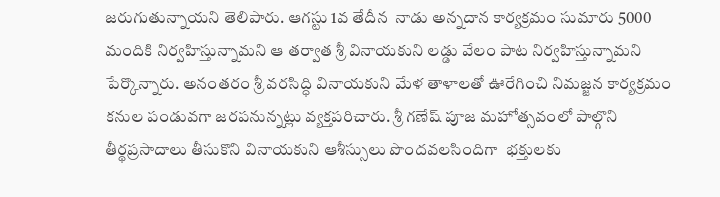జరుగుతున్నాయని తెలిపారు. ఆగస్టు 1వ తేదీన  నాడు అన్నదాన కార్యక్రమం సుమారు 5000 మందికి నిర్వహిస్తున్నామని ఆ తర్వాత శ్రీ వినాయకుని లడ్డు వేలం పాట నిర్వహిస్తున్నామని పేర్కొన్నారు. అనంతరం శ్రీ వరసిద్ధి వినాయకుని మేళ తాళాలతో ఊరేగించి నిమజ్జన కార్యక్రమం కనుల పండువగా జరపనున్నట్లు వ్యక్తపరిచారు. శ్రీ గణేష్ పూజ మహోత్సవంలో పాల్గొని తీర్థప్రసాదాలు తీసుకొని వినాయకుని ఆశీస్సులు పొందవలసిందిగా  భక్తులకు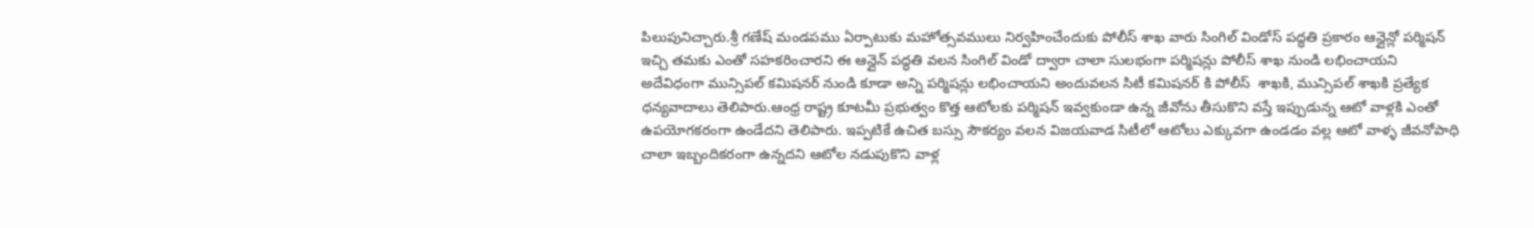పిలుపునిచ్చారు.శ్రీ గణేష్ మండపము ఏర్పాటుకు మహోత్సవములు నిర్వహించేందుకు పోలీస్ శాఖ వారు సింగిల్ విండోస్ పద్ధతి ప్రకారం ఆన్లైన్లో పర్మిషన్ ఇచ్చి తమకు ఎంతో సహకరించారని ఈ ఆన్లైన్ పద్ధతి వలన సింగిల్ విండో ద్వారా చాలా సులభంగా పర్మిషన్లు పోలీస్ శాఖ నుండి లభించాయని అదేవిధంగా మున్సిపల్ కమిషనర్ నుండి కూడా అన్ని పర్మిషన్లు లభించాయని అందువలన సిటీ కమిషనర్ కి పోలీస్  శాఖకి, మున్సిపల్ శాఖకి ప్రత్యేక ధన్యవాదాలు తెలిపారు.ఆంధ్ర రాష్ట్ర కూటమీ ప్రభుత్వం కొత్త ఆటోలకు పర్మిషన్ ఇవ్వకుండా ఉన్న జీవోను తీసుకొని వస్తే ఇప్పుడున్న ఆటో వాళ్లకి ఎంతో ఉపయోగకరంగా ఉండేదని తెలిపారు. ఇప్పటికే ఉచిత బస్సు సౌకర్యం వలన విజయవాడ సిటీలో ఆటోలు ఎక్కువగా ఉండడం వల్ల ఆటో వాళ్ళ జీవనోపాధి చాలా ఇబ్బందికరంగా ఉన్నదని ఆటోల నడుపుకొని వాళ్ల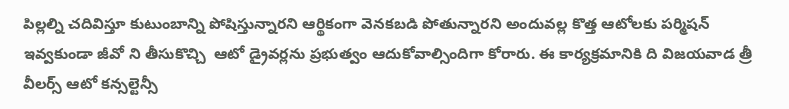పిల్లల్ని చదివిస్తూ కుటుంబాన్ని పోషిస్తున్నారని ఆర్థికంగా వెనకబడి పోతున్నారని అందువల్ల కొత్త ఆటోలకు పర్మిషన్ ఇవ్వకుండా జీవో ని తీసుకొచ్చి  ఆటో డ్రైవర్లను ప్రభుత్వం ఆదుకోవాల్సిందిగా కోరారు. ఈ కార్యక్రమానికి ది విజయవాడ త్రీ వీలర్స్ ఆటో కన్సల్టెన్సీ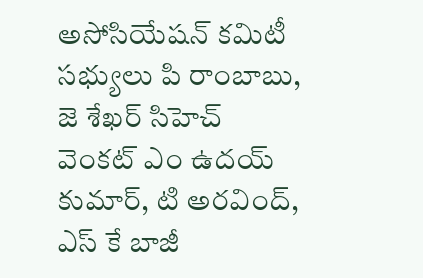అసోసియేషన్ కమిటీ సభ్యులు పి రాంబాబు, జె శేఖర్ సిహెచ్ వెంకట్ ఎం ఉదయ్ కుమార్, టి అరవింద్, ఎస్ కే బాజీ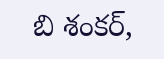బి శంకర్,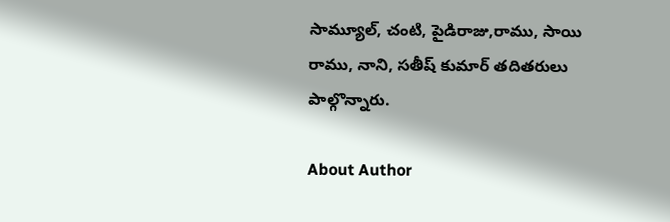సామ్యూల్, చంటి, పైడిరాజు,రాము, సాయి రాము, నాని, సతీష్ కుమార్ తదితరులు పాల్గొన్నారు.

About Author